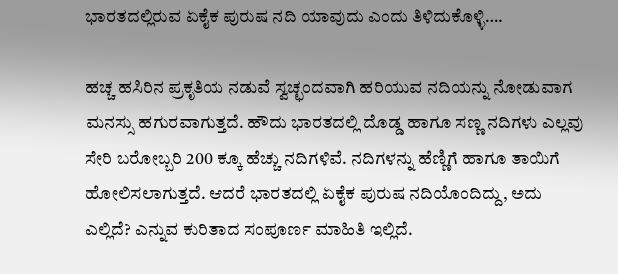ಭಾರತದಲ್ಲಿರುವ ಏಕೈಕ ಪುರುಷ ನದಿ ಯಾವುದು ಎಂದು ತಿಳಿದುಕೊಳ್ಳಿ….

ಹಚ್ಚ ಹಸಿರಿನ ಪ್ರಕೃತಿಯ ನಡುವೆ ಸ್ವಚ್ಛಂದವಾಗಿ ಹರಿಯುವ ನದಿಯನ್ನು ನೋಡುವಾಗ ಮನಸ್ಸು ಹಗುರವಾಗುತ್ತದೆ. ಹೌದು ಭಾರತದಲ್ಲಿ ದೊಡ್ಡ ಹಾಗೂ ಸಣ್ಣ ನದಿಗಳು ಎಲ್ಲವು ಸೇರಿ ಬರೋಬ್ಬರಿ 200 ಕ್ಕೂ ಹೆಚ್ಚು ನದಿಗಳಿವೆ. ನದಿಗಳನ್ನು ಹೆಣ್ಣಿಗೆ ಹಾಗೂ ತಾಯಿಗೆ ಹೋಲಿಸಲಾಗುತ್ತದೆ. ಆದರೆ ಭಾರತದಲ್ಲಿ ಏಕೈಕ ಪುರುಷ ನದಿಯೊಂದಿದ್ದು, ಅದು ಎಲ್ಲಿದೆ? ಎನ್ನುವ ಕುರಿತಾದ ಸಂಪೂರ್ಣ ಮಾಹಿತಿ ಇಲ್ಲಿದೆ.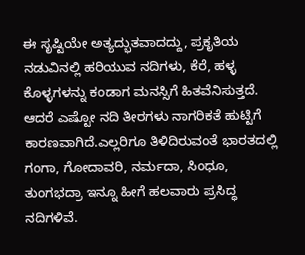ಈ ಸೃಷ್ಟಿಯೇ ಅತ್ಯದ್ಭುತವಾದದ್ದು, ಪ್ರಕೃತಿಯ ನಡುವಿನಲ್ಲಿ ಹರಿಯುವ ನದಿಗಳು, ಕೆರೆ, ಹಳ್ಳ ಕೊಳ್ಳಗಳನ್ನು ಕಂಡಾಗ ಮನಸ್ಸಿಗೆ ಹಿತವೆನಿಸುತ್ತದೆ. ಆದರೆ ಎಷ್ಟೋ ನದಿ ತೀರಗಳು ನಾಗರಿಕತೆ ಹುಟ್ಟಿಗೆ ಕಾರಣವಾಗಿದೆ.ಎಲ್ಲರಿಗೂ ತಿಳಿದಿರುವಂತೆ ಭಾರತದಲ್ಲಿ ಗಂಗಾ, ಗೋದಾವರಿ, ನರ್ಮದಾ, ಸಿಂಧೂ, ತುಂಗಭದ್ರಾ ಇನ್ನೂ ಹೀಗೆ ಹಲವಾರು ಪ್ರಸಿದ್ಧ ನದಿಗಳಿವೆ.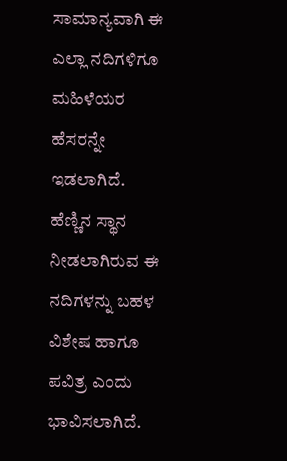ಸಾಮಾನ್ಯವಾಗಿ ಈ ಎಲ್ಲಾ ನದಿಗಳಿಗೂ ಮಹಿಳೆಯರ ಹೆಸರನ್ನೇ ಇಡಲಾಗಿದೆ. ಹೆಣ್ಣಿನ ಸ್ಥಾನ ನೀಡಲಾಗಿರುವ ಈ ನದಿಗಳನ್ನು ಬಹಳ ವಿಶೇಷ ಹಾಗೂ ಪವಿತ್ರ ಎಂದು ಭಾವಿಸಲಾಗಿದೆ.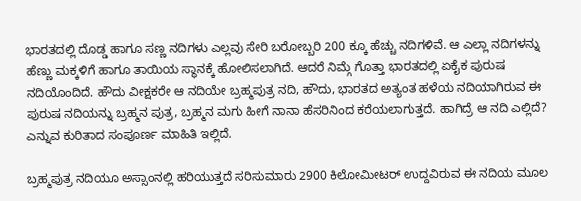ಭಾರತದಲ್ಲಿ ದೊಡ್ಡ ಹಾಗೂ ಸಣ್ಣ ನದಿಗಳು ಎಲ್ಲವು ಸೇರಿ ಬರೋಬ್ಬರಿ 200 ಕ್ಕೂ ಹೆಚ್ಚು ನದಿಗಳಿವೆ. ಆ ಎಲ್ಲಾ ನದಿಗಳನ್ನು ಹೆಣ್ಣು ಮಕ್ಕಳಿಗೆ ಹಾಗೂ ತಾಯಿಯ ಸ್ಥಾನಕ್ಕೆ ಹೋಲಿಸಲಾಗಿದೆ. ಆದರೆ ನಿಮ್ಗೆ ಗೊತ್ತಾ ಭಾರತದಲ್ಲಿ ಏಕೈಕ ಪುರುಷ ನದಿಯೊಂದಿದೆ. ಹೌದು ವೀಕ್ಷಕರೇ ಆ ನದಿಯೇ ಬ್ರಹ್ಮಪುತ್ರ ನದಿ, ಹೌದು, ಭಾರತದ ಅತ್ಯಂತ ಹಳೆಯ ನದಿಯಾಗಿರುವ ಈ ಪುರುಷ ನದಿಯನ್ನು ಬ್ರಹ್ಮನ ಪುತ್ರ, ಬ್ರಹ್ಮನ ಮಗು ಹೀಗೆ ನಾನಾ ಹೆಸರಿನಿಂದ ಕರೆಯಲಾಗುತ್ತದೆ. ಹಾಗಿದ್ರೆ ಆ ನದಿ ಎಲ್ಲಿದೆ? ಎನ್ನುವ ಕುರಿತಾದ ಸಂಪೂರ್ಣ ಮಾಹಿತಿ ಇಲ್ಲಿದೆ.

ಬ್ರಹ್ಮಪುತ್ರ ನದಿಯೂ ಅಸ್ಸಾಂನಲ್ಲಿ ಹರಿಯುತ್ತದೆ ಸರಿಸುಮಾರು 2900 ಕಿಲೋಮೀಟರ್ ಉದ್ದವಿರುವ ಈ ನದಿಯ ಮೂಲ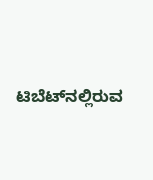ಟಿಬೆಟ್‌ನಲ್ಲಿರುವ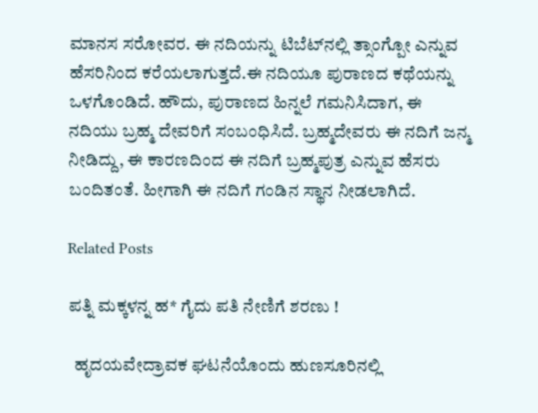ಮಾನಸ ಸರೋವರ. ಈ ನದಿಯನ್ನು ಟಿಬೆಟ್‌ನಲ್ಲಿ ತ್ಸಾಂಗ್ಪೋ ಎನ್ನುವ ಹೆಸರಿನಿಂದ ಕರೆಯಲಾಗುತ್ತದೆ.ಈ ನದಿಯೂ ಪುರಾಣದ ಕಥೆಯನ್ನು ಒಳಗೊಂಡಿದೆ. ಹೌದು, ಪುರಾಣದ ಹಿನ್ನಲೆ ಗಮನಿಸಿದಾಗ, ಈ ನದಿಯು ಬ್ರಹ್ಮ ದೇವರಿಗೆ ಸಂಬಂಧಿಸಿದೆ. ಬ್ರಹ್ಮದೇವರು ಈ ನದಿಗೆ ಜನ್ಮ ನೀಡಿದ್ದು, ಈ ಕಾರಣದಿಂದ ಈ ನದಿಗೆ ಬ್ರಹ್ಮಪುತ್ರ ಎನ್ನುವ ಹೆಸರು ಬಂದಿತಂತೆ. ಹೀಗಾಗಿ ಈ ನದಿಗೆ ಗಂಡಿನ ಸ್ಥಾನ ನೀಡಲಾಗಿದೆ.

Related Posts

ಪತ್ನಿ ಮಕ್ಕಳನ್ನ ಹ* ಗೈದು ಪತಿ ನೇಣಿಗೆ ಶರಣು !

  ಹೃದಯವೇದ್ರಾವಕ ಘಟನೆಯೊಂದು ಹುಣಸೂರಿನಲ್ಲಿ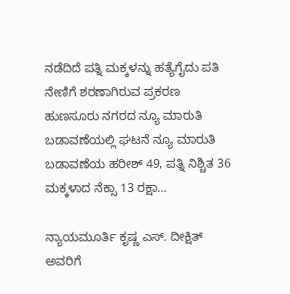ನಡೆದಿದೆ ಪತ್ನಿ ಮಕ್ಕಳನ್ನು ಹತ್ಯೆಗೈದು ಪತಿ ನೇಣಿಗೆ ಶರಣಾಗಿರುವ ಪ್ರಕರಣ ಹುಣಸೂರು ನಗರದ ನ್ಯೂ ಮಾರುತಿ ಬಡಾವಣೆಯಲ್ಲಿ ಘಟನೆ ನ್ಯೂ ಮಾರುತಿ ಬಡಾವಣೆಯ ಹರೀಶ್ 49, ಪತ್ನಿ ನಿಶ್ಚಿತ 36 ಮಕ್ಕಳಾದ ನೆಕ್ಸಾ 13 ರಕ್ಷಾ…

ನ್ಯಾಯಮೂರ್ತಿ ಕೃಷ್ಣ ಎಸ್. ದೀಕ್ಷಿತ್ ಅವರಿಗೆ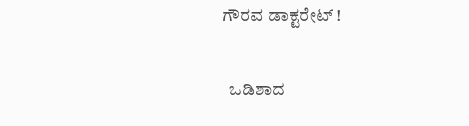ಗೌರವ ಡಾಕ್ಟರೇಟ್ !

  ಒಡಿಶಾದ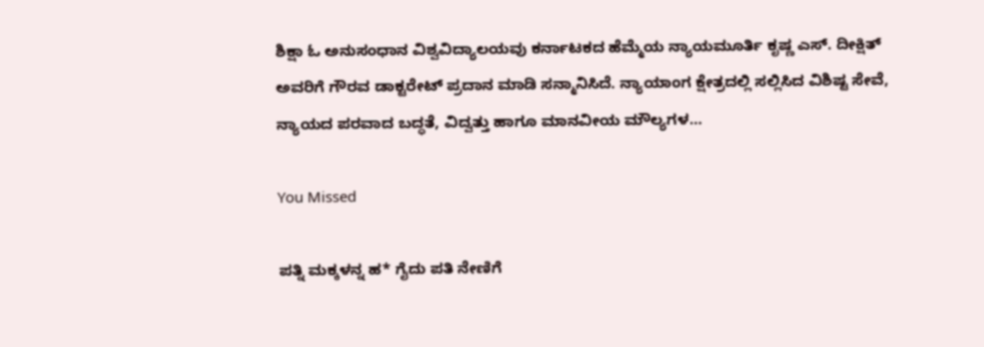ಶಿಕ್ಷಾ ಓ ಅನುಸಂಧಾನ ವಿಶ್ವವಿದ್ಯಾಲಯವು ಕರ್ನಾಟಕದ ಹೆಮ್ಮೆಯ ನ್ಯಾಯಮೂರ್ತಿ ಕೃಷ್ಣ ಎಸ್. ದೀಕ್ಷಿತ್ ಅವರಿಗೆ ಗೌರವ ಡಾಕ್ಟರೇಟ್ ಪ್ರದಾನ ಮಾಡಿ ಸನ್ಮಾನಿಸಿದೆ. ನ್ಯಾಯಾಂಗ ಕ್ಷೇತ್ರದಲ್ಲಿ ಸಲ್ಲಿಸಿದ ವಿಶಿಷ್ಟ ಸೇವೆ, ನ್ಯಾಯದ ಪರವಾದ ಬದ್ಧತೆ, ವಿದ್ವತ್ತು ಹಾಗೂ ಮಾನವೀಯ ಮೌಲ್ಯಗಳ…

You Missed

ಪತ್ನಿ ಮಕ್ಕಳನ್ನ ಹ* ಗೈದು ಪತಿ ನೇಣಿಗೆ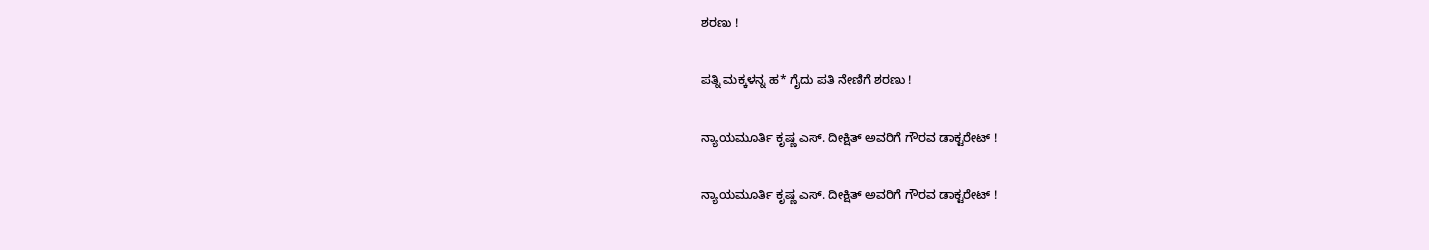ಶರಣು !

ಪತ್ನಿ ಮಕ್ಕಳನ್ನ ಹ* ಗೈದು ಪತಿ ನೇಣಿಗೆ ಶರಣು !

ನ್ಯಾಯಮೂರ್ತಿ ಕೃಷ್ಣ ಎಸ್. ದೀಕ್ಷಿತ್ ಅವರಿಗೆ ಗೌರವ ಡಾಕ್ಟರೇಟ್ !

ನ್ಯಾಯಮೂರ್ತಿ ಕೃಷ್ಣ ಎಸ್. ದೀಕ್ಷಿತ್ ಅವರಿಗೆ ಗೌರವ ಡಾಕ್ಟರೇಟ್ !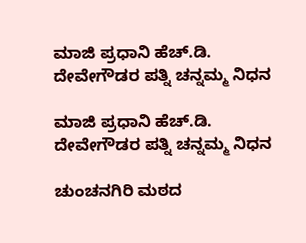ಮಾಜಿ ಪ್ರಧಾನಿ ಹೆಚ್.ಡಿ. ದೇವೇಗೌಡರ ಪತ್ನಿ ಚನ್ನಮ್ಮ ನಿಧನ

ಮಾಜಿ ಪ್ರಧಾನಿ ಹೆಚ್.ಡಿ. ದೇವೇಗೌಡರ ಪತ್ನಿ ಚನ್ನಮ್ಮ ನಿಧನ

ಚುಂಚನಗಿರಿ ಮಠದ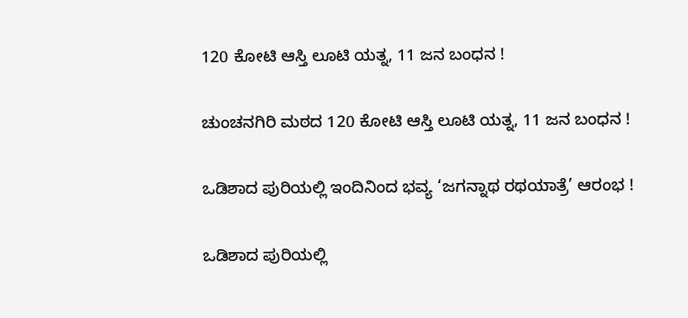120 ಕೋಟಿ ಆಸ್ತಿ ಲೂಟಿ ಯತ್ನ, 11 ಜನ ಬಂಧನ !

ಚುಂಚನಗಿರಿ ಮಠದ 120 ಕೋಟಿ ಆಸ್ತಿ ಲೂಟಿ ಯತ್ನ, 11 ಜನ ಬಂಧನ !

ಒಡಿಶಾದ ಪುರಿಯಲ್ಲಿ ಇಂದಿನಿಂದ ಭವ್ಯ ‘ಜಗನ್ನಾಥ ರಥಯಾತ್ರೆ’ ಆರಂಭ !

ಒಡಿಶಾದ ಪುರಿಯಲ್ಲಿ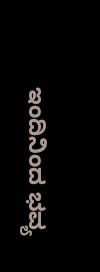ಇಂದಿನಿಂದ ಭವ್ಯ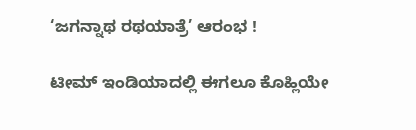‘ಜಗನ್ನಾಥ ರಥಯಾತ್ರೆ’ ಆರಂಭ !

ಟೀಮ್ ಇಂಡಿಯಾದಲ್ಲಿ ಈಗಲೂ ಕೊಹ್ಲಿಯೇ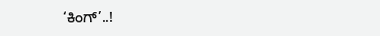‘ಕಿಂಗ್’..!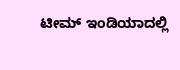ಟೀಮ್ ಇಂಡಿಯಾದಲ್ಲಿ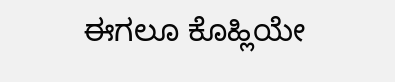ಈಗಲೂ ಕೊಹ್ಲಿಯೇ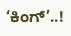‘ಕಿಂಗ್’..!